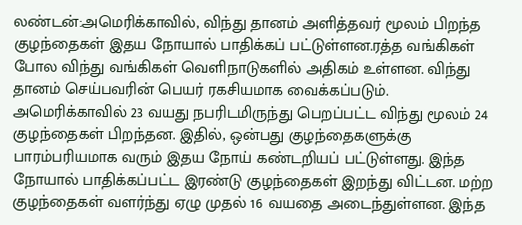லண்டன்:அமெரிக்காவில், விந்து தானம் அளித்தவர் மூலம் பிறந்த குழந்தைகள் இதய நோயால் பாதிக்கப் பட்டுள்ளன.ரத்த வங்கிகள் போல விந்து வங்கிகள் வெளிநாடுகளில் அதிகம் உள்ளன. விந்து தானம் செய்பவரின் பெயர் ரகசியமாக வைக்கப்படும். அமெரிக்காவில் 23 வயது நபரிடமிருந்து பெறப்பட்ட விந்து மூலம் 24 குழந்தைகள் பிறந்தன. இதில், ஒன்பது குழந்தைகளுக்கு பாரம்பரியமாக வரும் இதய நோய் கண்டறியப் பட்டுள்ளது. இந்த நோயால் பாதிக்கப்பட்ட இரண்டு குழந்தைகள் இறந்து விட்டன. மற்ற குழந்தைகள் வளர்ந்து ஏழு முதல் 16 வயதை அடைந்துள்ளன. இந்த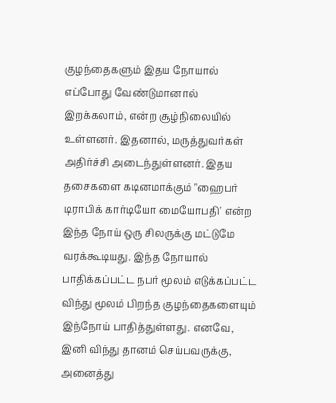குழந்தைகளும் இதய நோயால் எப்போது வேண்டுமானால் இறக்கலாம், என்ற சூழ்நிலையில் உள்ளனர். இதனால், மருத்துவர்கள் அதிர்ச்சி அடைந்துள்ளனர். இதய தசைகளை கடினமாக்கும் "ஹைபர் டிராபிக் கார்டியோ மையோபதி' என்ற இந்த நோய் ஒரு சிலருக்கு மட்டுமே வரக்கூடியது. இந்த நோயால் பாதிக்கப்பட்ட நபர் மூலம் எடுக்கப்பட்ட விந்து மூலம் பிறந்த குழந்தைகளையும் இந்நோய் பாதித்துள்ளது. எனவே, இனி விந்து தானம் செய்பவருக்கு, அனைத்து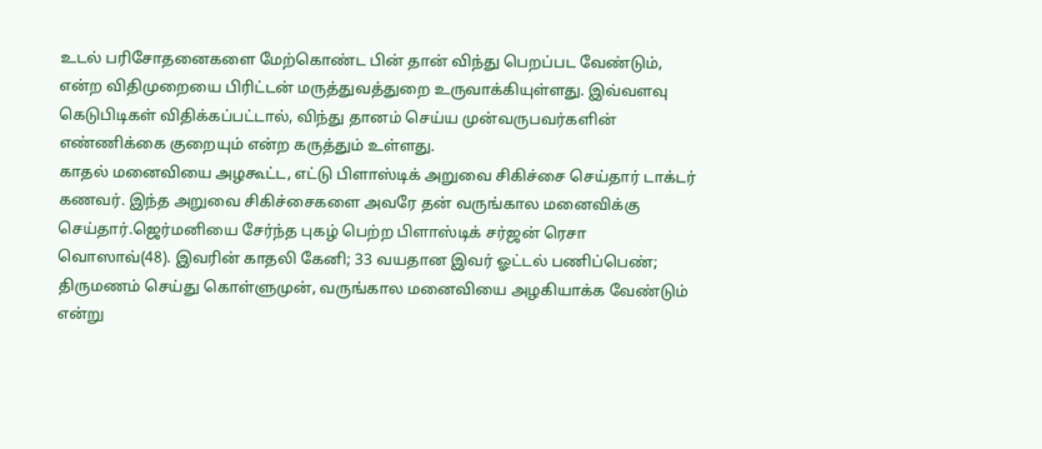உடல் பரிசோதனைகளை மேற்கொண்ட பின் தான் விந்து பெறப்பட வேண்டும், என்ற விதிமுறையை பிரிட்டன் மருத்துவத்துறை உருவாக்கியுள்ளது. இவ்வளவு கெடுபிடிகள் விதிக்கப்பட்டால், விந்து தானம் செய்ய முன்வருபவர்களின் எண்ணிக்கை குறையும் என்ற கருத்தும் உள்ளது.
காதல் மனைவியை அழகூட்ட, எட்டு பிளாஸ்டிக் அறுவை சிகிச்சை செய்தார் டாக்டர் கணவர். இந்த அறுவை சிகிச்சைகளை அவரே தன் வருங்கால மனைவிக்கு செய்தார்.ஜெர்மனியை சேர்ந்த புகழ் பெற்ற பிளாஸ்டிக் சர்ஜன் ரெசா வொஸாவ்(48). இவரின் காதலி கேனி; 33 வயதான இவர் ஓட்டல் பணிப்பெண்; திருமணம் செய்து கொள்ளுமுன், வருங்கால மனைவியை அழகியாக்க வேண்டும் என்று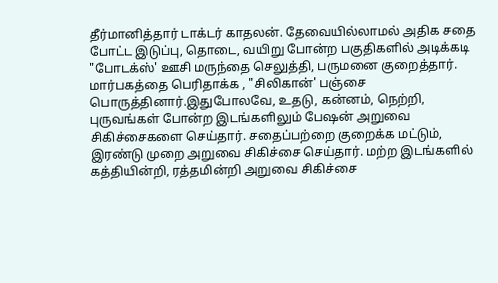தீர்மானித்தார் டாக்டர் காதலன். தேவையில்லாமல் அதிக சதை போட்ட இடுப்பு, தொடை, வயிறு போன்ற பகுதிகளில் அடிக்கடி "போடக்ஸ்' ஊசி மருந்தை செலுத்தி, பருமனை குறைத்தார். மார்பகத்தை பெரிதாக்க , "சிலிகான்' பஞ்சை பொருத்தினார்.இதுபோலவே, உதடு, கன்னம், நெற்றி, புருவங்கள் போன்ற இடங்களிலும் பேஷன் அறுவை சிகிச்சைகளை செய்தார். சதைப்பற்றை குறைக்க மட்டும், இரண்டு முறை அறுவை சிகிச்சை செய்தார். மற்ற இடங்களில் கத்தியின்றி, ரத்தமின்றி அறுவை சிகிச்சை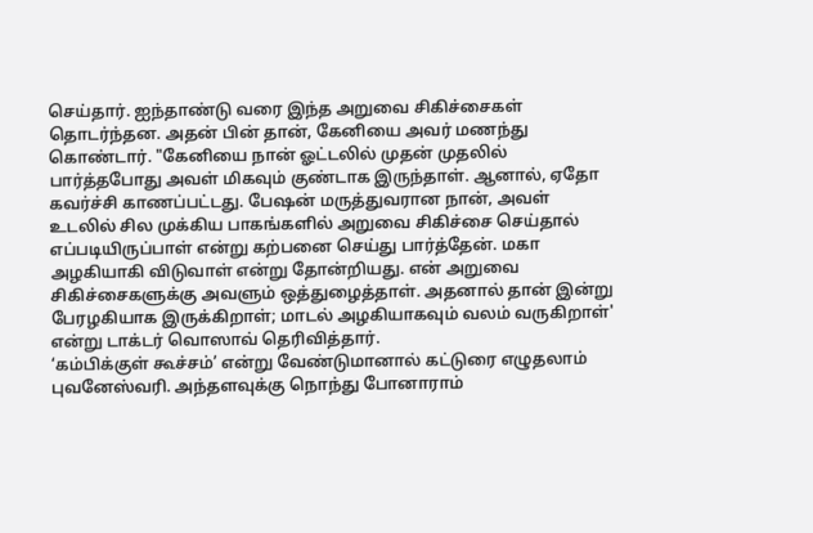செய்தார். ஐந்தாண்டு வரை இந்த அறுவை சிகிச்சைகள் தொடர்ந்தன. அதன் பின் தான், கேனியை அவர் மணந்து கொண்டார். "கேனியை நான் ஓட்டலில் முதன் முதலில் பார்த்தபோது அவள் மிகவும் குண்டாக இருந்தாள். ஆனால், ஏதோ கவர்ச்சி காணப்பட்டது. பேஷன் மருத்துவரான நான், அவள் உடலில் சில முக்கிய பாகங்களில் அறுவை சிகிச்சை செய்தால் எப்படியிருப்பாள் என்று கற்பனை செய்து பார்த்தேன். மகா அழகியாகி விடுவாள் என்று தோன்றியது. என் அறுவை சிகிச்சைகளுக்கு அவளும் ஒத்துழைத்தாள். அதனால் தான் இன்று பேரழகியாக இருக்கிறாள்; மாடல் அழகியாகவும் வலம் வருகிறாள்' என்று டாக்டர் வொஸாவ் தெரிவித்தார்.
‘கம்பிக்குள் கூச்சம்’ என்று வேண்டுமானால் கட்டுரை எழுதலாம் புவனேஸ்வரி. அந்தளவுக்கு நொந்து போனாராம்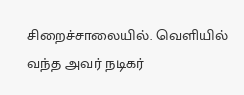சிறைச்சாலையில். வெளியில் வந்த அவர் நடிகர்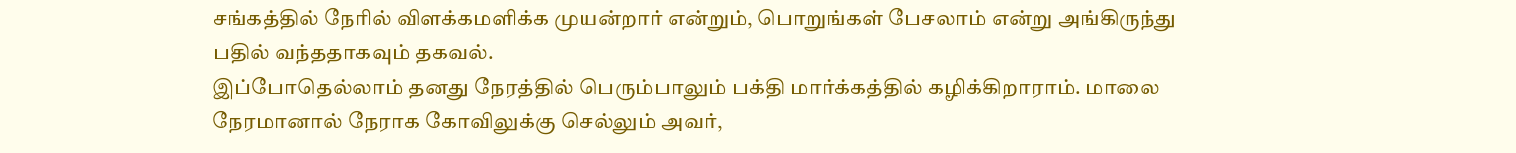சங்கத்தில் நேரில் விளக்கமளிக்க முயன்றார் என்றும், பொறுங்கள் பேசலாம் என்று அங்கிருந்து பதில் வந்ததாகவும் தகவல்.
இப்போதெல்லாம் தனது நேரத்தில் பெரும்பாலும் பக்தி மார்க்கத்தில் கழிக்கிறாராம். மாலை நேரமானால் நேராக கோவிலுக்கு செல்லும் அவர்,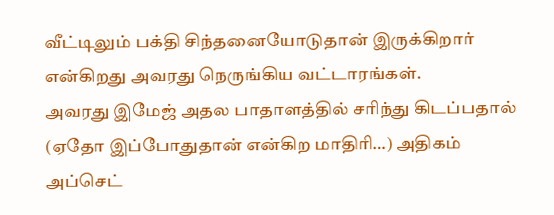வீட்டிலும் பக்தி சிந்தனையோடுதான் இருக்கிறார் என்கிறது அவரது நெருங்கிய வட்டாரங்கள்.
அவரது இமேஜ் அதல பாதாளத்தில் சரிந்து கிடப்பதால் (ஏதோ இப்போதுதான் என்கிற மாதிரி…) அதிகம் அப்செட்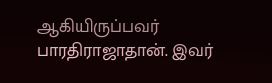ஆகியிருப்பவர் பாரதிராஜாதான். இவர்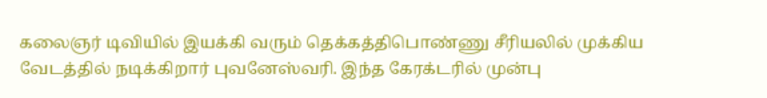கலைஞர் டிவியில் இயக்கி வரும் தெக்கத்திபொண்ணு சீரியலில் முக்கிய வேடத்தில் நடிக்கிறார் புவனேஸ்வரி. இந்த கேரக்டரில் முன்பு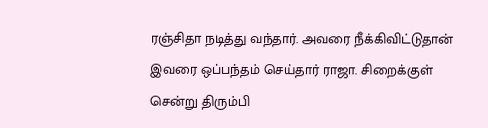ரஞ்சிதா நடித்து வந்தார். அவரை நீக்கிவிட்டுதான் இவரை ஒப்பந்தம் செய்தார் ராஜா. சிறைக்குள் சென்று திரும்பி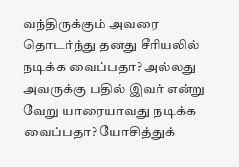வந்திருக்கும் அவரை தொடர்ந்து தனது சீரியலில் நடிக்க வைப்பதா? அல்லது அவருக்கு பதில் இவர் என்று வேறு யாரையாவது நடிக்க வைப்பதா? யோசித்துக்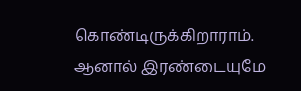கொண்டிருக்கிறாராம். ஆனால் இரண்டையுமே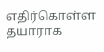எதிர்கொள்ள தயாராக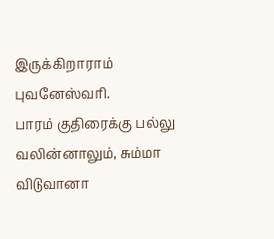இருக்கிறாராம் புவனேஸ்வரி.
பாரம் குதிரைக்கு பல்லு வலின்னாலும், சும்மா விடுவானா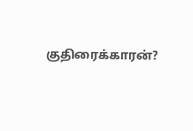குதிரைக்காரன்?